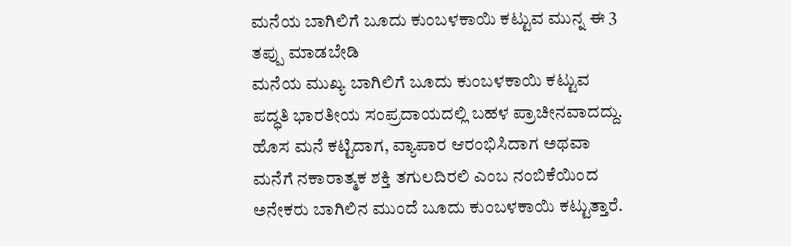ಮನೆಯ ಬಾಗಿಲಿಗೆ ಬೂದು ಕುಂಬಳಕಾಯಿ ಕಟ್ಟುವ ಮುನ್ನ ಈ 3 ತಪ್ಪು ಮಾಡಬೇಡಿ
ಮನೆಯ ಮುಖ್ಯ ಬಾಗಿಲಿಗೆ ಬೂದು ಕುಂಬಳಕಾಯಿ ಕಟ್ಟುವ ಪದ್ಧತಿ ಭಾರತೀಯ ಸಂಪ್ರದಾಯದಲ್ಲಿ ಬಹಳ ಪ್ರಾಚೀನವಾದದ್ದು. ಹೊಸ ಮನೆ ಕಟ್ಟಿದಾಗ, ವ್ಯಾಪಾರ ಆರಂಭಿಸಿದಾಗ ಅಥವಾ ಮನೆಗೆ ನಕಾರಾತ್ಮಕ ಶಕ್ತಿ ತಗುಲದಿರಲಿ ಎಂಬ ನಂಬಿಕೆಯಿಂದ ಅನೇಕರು ಬಾಗಿಲಿನ ಮುಂದೆ ಬೂದು ಕುಂಬಳಕಾಯಿ ಕಟ್ಟುತ್ತಾರೆ.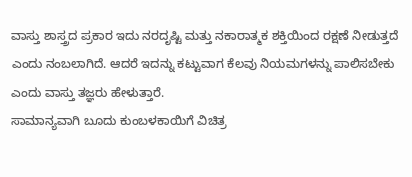ವಾಸ್ತು ಶಾಸ್ತ್ರದ ಪ್ರಕಾರ ಇದು ನರದೃಷ್ಟಿ ಮತ್ತು ನಕಾರಾತ್ಮಕ ಶಕ್ತಿಯಿಂದ ರಕ್ಷಣೆ ನೀಡುತ್ತದೆ ಎಂದು ನಂಬಲಾಗಿದೆ. ಆದರೆ ಇದನ್ನು ಕಟ್ಟುವಾಗ ಕೆಲವು ನಿಯಮಗಳನ್ನು ಪಾಲಿಸಬೇಕು ಎಂದು ವಾಸ್ತು ತಜ್ಞರು ಹೇಳುತ್ತಾರೆ.
ಸಾಮಾನ್ಯವಾಗಿ ಬೂದು ಕುಂಬಳಕಾಯಿಗೆ ವಿಚಿತ್ರ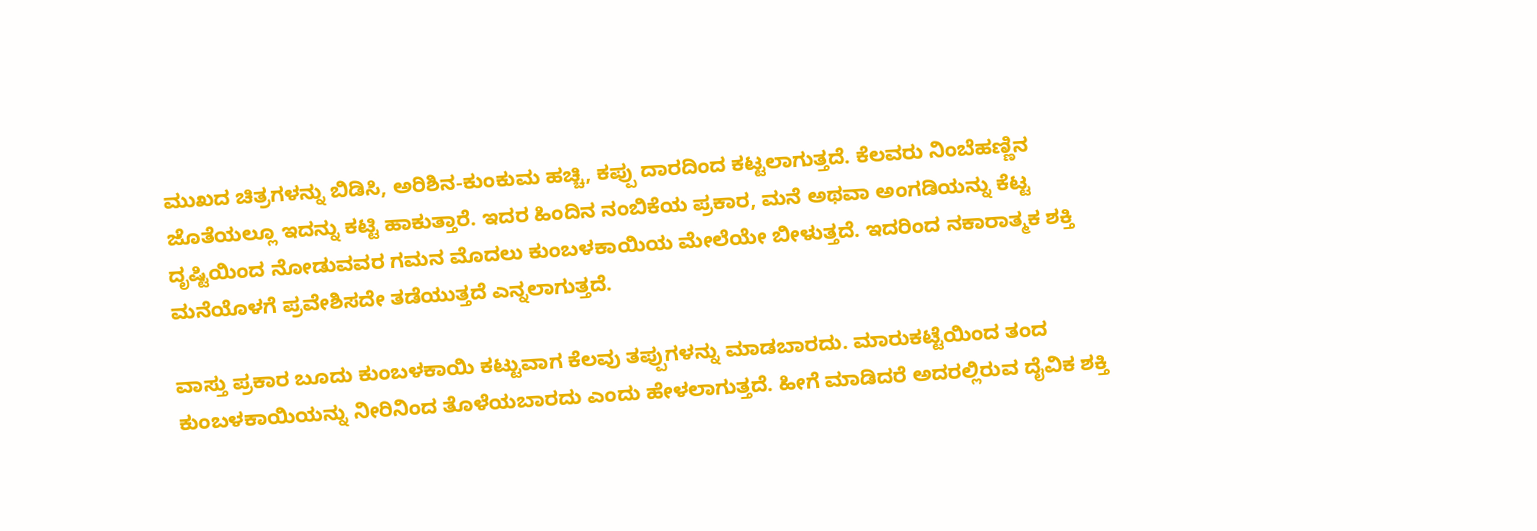ಮುಖದ ಚಿತ್ರಗಳನ್ನು ಬಿಡಿಸಿ, ಅರಿಶಿನ-ಕುಂಕುಮ ಹಚ್ಚಿ, ಕಪ್ಪು ದಾರದಿಂದ ಕಟ್ಟಲಾಗುತ್ತದೆ. ಕೆಲವರು ನಿಂಬೆಹಣ್ಣಿನ ಜೊತೆಯಲ್ಲೂ ಇದನ್ನು ಕಟ್ಟಿ ಹಾಕುತ್ತಾರೆ. ಇದರ ಹಿಂದಿನ ನಂಬಿಕೆಯ ಪ್ರಕಾರ, ಮನೆ ಅಥವಾ ಅಂಗಡಿಯನ್ನು ಕೆಟ್ಟ ದೃಷ್ಟಿಯಿಂದ ನೋಡುವವರ ಗಮನ ಮೊದಲು ಕುಂಬಳಕಾಯಿಯ ಮೇಲೆಯೇ ಬೀಳುತ್ತದೆ. ಇದರಿಂದ ನಕಾರಾತ್ಮಕ ಶಕ್ತಿ ಮನೆಯೊಳಗೆ ಪ್ರವೇಶಿಸದೇ ತಡೆಯುತ್ತದೆ ಎನ್ನಲಾಗುತ್ತದೆ.

ವಾಸ್ತು ಪ್ರಕಾರ ಬೂದು ಕುಂಬಳಕಾಯಿ ಕಟ್ಟುವಾಗ ಕೆಲವು ತಪ್ಪುಗಳನ್ನು ಮಾಡಬಾರದು. ಮಾರುಕಟ್ಟೆಯಿಂದ ತಂದ ಕುಂಬಳಕಾಯಿಯನ್ನು ನೀರಿನಿಂದ ತೊಳೆಯಬಾರದು ಎಂದು ಹೇಳಲಾಗುತ್ತದೆ. ಹೀಗೆ ಮಾಡಿದರೆ ಅದರಲ್ಲಿರುವ ದೈವಿಕ ಶಕ್ತಿ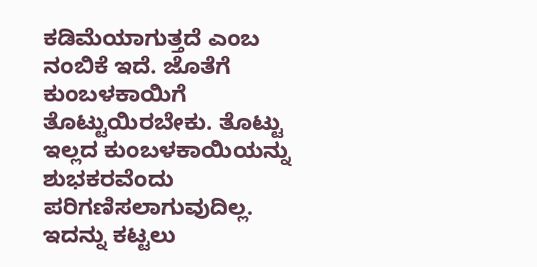ಕಡಿಮೆಯಾಗುತ್ತದೆ ಎಂಬ ನಂಬಿಕೆ ಇದೆ. ಜೊತೆಗೆ ಕುಂಬಳಕಾಯಿಗೆ ತೊಟ್ಟುಯಿರಬೇಕು. ತೊಟ್ಟು ಇಲ್ಲದ ಕುಂಬಳಕಾಯಿಯನ್ನು ಶುಭಕರವೆಂದು ಪರಿಗಣಿಸಲಾಗುವುದಿಲ್ಲ.
ಇದನ್ನು ಕಟ್ಟಲು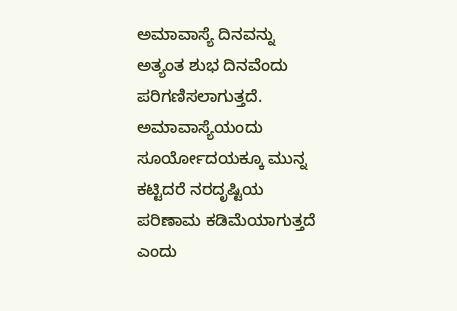ಅಮಾವಾಸ್ಯೆ ದಿನವನ್ನು ಅತ್ಯಂತ ಶುಭ ದಿನವೆಂದು ಪರಿಗಣಿಸಲಾಗುತ್ತದೆ. ಅಮಾವಾಸ್ಯೆಯಂದು ಸೂರ್ಯೋದಯಕ್ಕೂ ಮುನ್ನ ಕಟ್ಟಿದರೆ ನರದೃಷ್ಟಿಯ ಪರಿಣಾಮ ಕಡಿಮೆಯಾಗುತ್ತದೆ ಎಂದು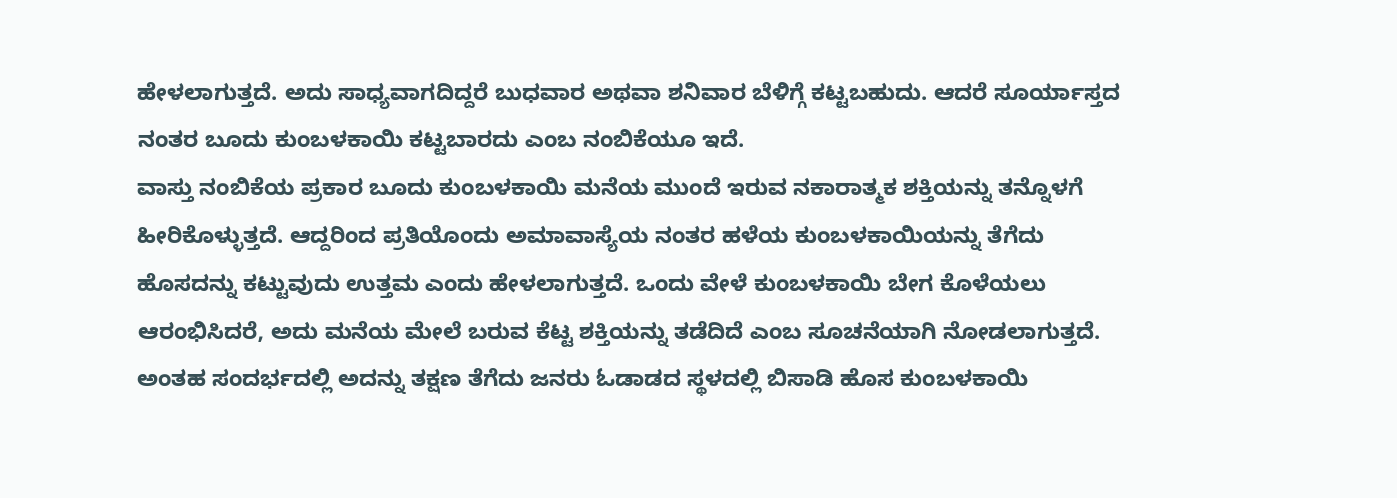ಹೇಳಲಾಗುತ್ತದೆ. ಅದು ಸಾಧ್ಯವಾಗದಿದ್ದರೆ ಬುಧವಾರ ಅಥವಾ ಶನಿವಾರ ಬೆಳಿಗ್ಗೆ ಕಟ್ಟಬಹುದು. ಆದರೆ ಸೂರ್ಯಾಸ್ತದ ನಂತರ ಬೂದು ಕುಂಬಳಕಾಯಿ ಕಟ್ಟಬಾರದು ಎಂಬ ನಂಬಿಕೆಯೂ ಇದೆ.
ವಾಸ್ತು ನಂಬಿಕೆಯ ಪ್ರಕಾರ ಬೂದು ಕುಂಬಳಕಾಯಿ ಮನೆಯ ಮುಂದೆ ಇರುವ ನಕಾರಾತ್ಮಕ ಶಕ್ತಿಯನ್ನು ತನ್ನೊಳಗೆ ಹೀರಿಕೊಳ್ಳುತ್ತದೆ. ಆದ್ದರಿಂದ ಪ್ರತಿಯೊಂದು ಅಮಾವಾಸ್ಯೆಯ ನಂತರ ಹಳೆಯ ಕುಂಬಳಕಾಯಿಯನ್ನು ತೆಗೆದು ಹೊಸದನ್ನು ಕಟ್ಟುವುದು ಉತ್ತಮ ಎಂದು ಹೇಳಲಾಗುತ್ತದೆ. ಒಂದು ವೇಳೆ ಕುಂಬಳಕಾಯಿ ಬೇಗ ಕೊಳೆಯಲು ಆರಂಭಿಸಿದರೆ, ಅದು ಮನೆಯ ಮೇಲೆ ಬರುವ ಕೆಟ್ಟ ಶಕ್ತಿಯನ್ನು ತಡೆದಿದೆ ಎಂಬ ಸೂಚನೆಯಾಗಿ ನೋಡಲಾಗುತ್ತದೆ. ಅಂತಹ ಸಂದರ್ಭದಲ್ಲಿ ಅದನ್ನು ತಕ್ಷಣ ತೆಗೆದು ಜನರು ಓಡಾಡದ ಸ್ಥಳದಲ್ಲಿ ಬಿಸಾಡಿ ಹೊಸ ಕುಂಬಳಕಾಯಿ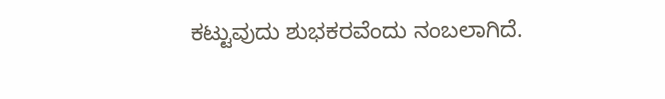ಕಟ್ಟುವುದು ಶುಭಕರವೆಂದು ನಂಬಲಾಗಿದೆ.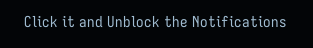Click it and Unblock the Notifications